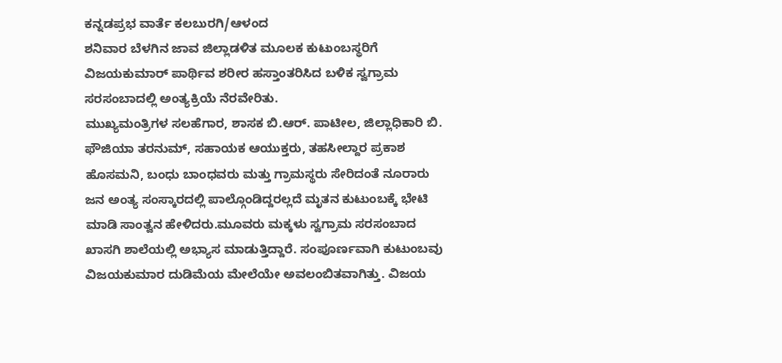ಕನ್ನಡಪ್ರಭ ವಾರ್ತೆ ಕಲಬುರಗಿ/ಆಳಂದ
ಶನಿವಾರ ಬೆಳಗಿನ ಜಾವ ಜಿಲ್ಲಾಡಳಿತ ಮೂಲಕ ಕುಟುಂಬಸ್ಥರಿಗೆ ವಿಜಯಕುಮಾರ್ ಪಾರ್ಥಿವ ಶರೀರ ಹಸ್ತಾಂತರಿಸಿದ ಬಳಿಕ ಸ್ವಗ್ರಾಮ ಸರಸಂಬಾದಲ್ಲಿ ಅಂತ್ಯಕ್ರಿಯೆ ನೆರವೇರಿತು.
ಮುಖ್ಯಮಂತ್ರಿಗಳ ಸಲಹೆಗಾರ, ಶಾಸಕ ಬಿ.ಆರ್. ಪಾಟೀಲ, ಜಿಲ್ಲಾಧಿಕಾರಿ ಬಿ. ಫೌಜಿಯಾ ತರನುಮ್, ಸಹಾಯಕ ಆಯುಕ್ತರು, ತಹಸೀಲ್ದಾರ ಪ್ರಕಾಶ ಹೊಸಮನಿ, ಬಂಧು ಬಾಂಧವರು ಮತ್ತು ಗ್ರಾಮಸ್ಥರು ಸೇರಿದಂತೆ ನೂರಾರು ಜನ ಅಂತ್ಯ ಸಂಸ್ಕಾರದಲ್ಲಿ ಪಾಲ್ಗೊಂಡಿದ್ದರಲ್ಲದೆ ಮೃತನ ಕುಟುಂಬಕ್ಕೆ ಭೇಟಿ ಮಾಡಿ ಸಾಂತ್ವನ ಹೇಳಿದರು.ಮೂವರು ಮಕ್ಕಳು ಸ್ವಗ್ರಾಮ ಸರಸಂಬಾದ ಖಾಸಗಿ ಶಾಲೆಯಲ್ಲಿ ಅಭ್ಯಾಸ ಮಾಡುತ್ತಿದ್ದಾರೆ. ಸಂಪೂರ್ಣವಾಗಿ ಕುಟುಂಬವು ವಿಜಯಕುಮಾರ ದುಡಿಮೆಯ ಮೇಲೆಯೇ ಅವಲಂಬಿತವಾಗಿತ್ತು. ವಿಜಯ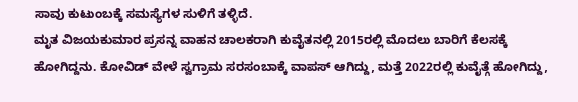ಸಾವು ಕುಟುಂಬಕ್ಕೆ ಸಮಸ್ಯೆಗಳ ಸುಳಿಗೆ ತಳ್ಳಿದೆ.
ಮೃತ ವಿಜಯಕುಮಾರ ಪ್ರಸನ್ನ ವಾಹನ ಚಾಲಕರಾಗಿ ಕುವೈತನಲ್ಲಿ 2015ರಲ್ಲಿ ಮೊದಲು ಬಾರಿಗೆ ಕೆಲಸಕ್ಕೆ ಹೋಗಿದ್ದನು. ಕೋವಿಡ್ ವೇಳೆ ಸ್ವಗ್ರಾಮ ಸರಸಂಬಾಕ್ಕೆ ವಾಪಸ್ ಆಗಿದ್ದು, ಮತ್ತೆ 2022ರಲ್ಲಿ ಕುವೈತ್ಗೆ ಹೋಗಿದ್ದು,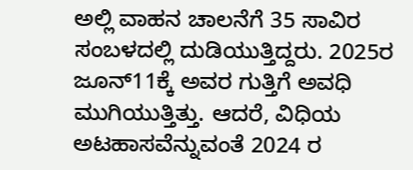ಅಲ್ಲಿ ವಾಹನ ಚಾಲನೆಗೆ 35 ಸಾವಿರ ಸಂಬಳದಲ್ಲಿ ದುಡಿಯುತ್ತಿದ್ದರು. 2025ರ ಜೂನ್11ಕ್ಕೆ ಅವರ ಗುತ್ತಿಗೆ ಅವಧಿ ಮುಗಿಯುತ್ತಿತ್ತು. ಆದರೆ, ವಿಧಿಯ ಅಟಹಾಸವೆನ್ನುವಂತೆ 2024 ರ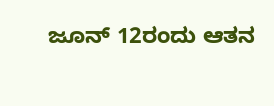ಜೂನ್ 12ರಂದು ಆತನ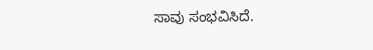ಸಾವು ಸಂಭವಿಸಿದೆ.